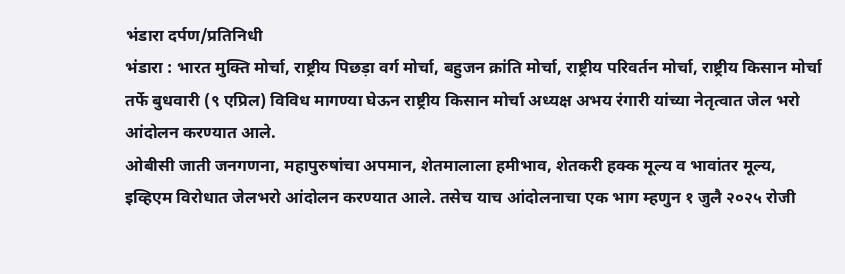भंडारा दर्पण/प्रतिनिधी
भंडारा : भारत मुक्ति मोर्चा, राष्ट्रीय पिछड़ा वर्ग मोर्चा, बहुजन क्रांति मोर्चा, राष्ट्रीय परिवर्तन मोर्चा, राष्ट्रीय किसान मोर्चा तर्फे बुधवारी (९ एप्रिल) विविध मागण्या घेऊन राष्ट्रीय किसान मोर्चा अध्यक्ष अभय रंगारी यांच्या नेतृत्वात जेल भरो आंदोलन करण्यात आले.
ओबीसी जाती जनगणना, महापुरुषांचा अपमान, शेतमालाला हमीभाव, शेतकरी हक्क मूल्य व भावांतर मूल्य, इव्हिएम विरोधात जेलभरो आंदोलन करण्यात आले. तसेच याच आंदोलनाचा एक भाग म्हणुन १ जुलै २०२५ रोजी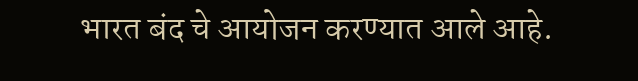भारत बंद चे आयोजन करण्यात आले आहे.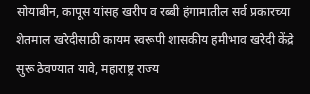सोयाबीन, कापूस यांसह खरीप व रब्बी हंगामातील सर्व प्रकारच्या शेतमाल खरेदीसाठी कायम स्वरूपी शासकीय हमीभाव खरेदी केंद्रे सुरू ठेवण्यात यावे, महाराष्ट्र राज्य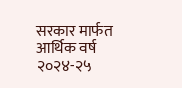सरकार मार्फत आर्थिक वर्ष २०२४-२५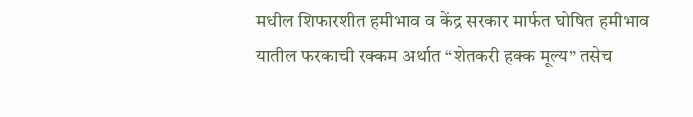मधील शिफारशीत हमीभाव व केंद्र सरकार मार्फत घोषित हमीभाव यातील फरकाची रक्कम अर्थात “शेतकरी हक्क मूल्य” तसेच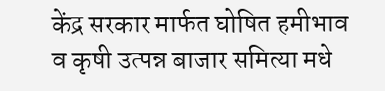केंद्र सरकार मार्फत घोषित हमीभाव व कृषी उत्पन्न बाजार समित्या मधे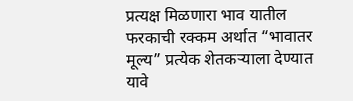प्रत्यक्ष मिळणारा भाव यातील फरकाची रक्कम अर्थात “भावातर मूल्य” प्रत्येक शेतकऱ्याला देण्यात यावे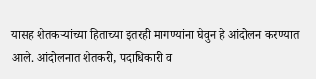यासह शेतकऱ्यांच्या हिताच्या इतरही मागण्यांना घेवुन हे आंदोलन करण्यात आले. आंदोलनात शेतकरी, पदाधिकारी व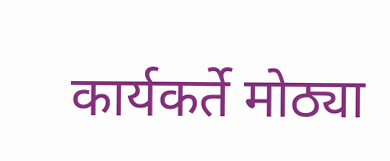कार्यकर्ते मोठ्या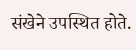संखेने उपस्थित होते.